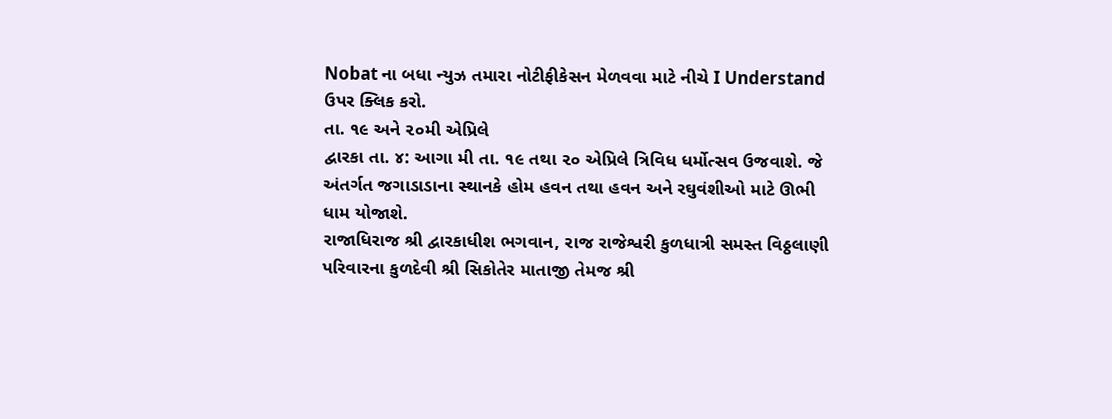Nobat ના બધા ન્યુઝ તમારા નોટીફીકેસન મેળવવા માટે નીચે I Understand ઉપર ક્લિક કરો.
તા. ૧૯ અને ૨૦મી એપ્રિલે
દ્વારકા તા. ૪: આગા મી તા. ૧૯ તથા ૨૦ એપ્રિલે ત્રિવિધ ધર્મોત્સવ ઉજવાશે. જે અંતર્ગત જગાડાડાના સ્થાનકે હોમ હવન તથા હવન અને રઘુવંશીઓ માટે ઊભી ધામ યોજાશે.
રાજાધિરાજ શ્રી દ્વારકાધીશ ભગવાન, રાજ રાજેશ્વરી કુળધાત્રી સમસ્ત વિઠ્ઠલાણી પરિવારના કુળદેવી શ્રી સિકોતેર માતાજી તેમજ શ્રી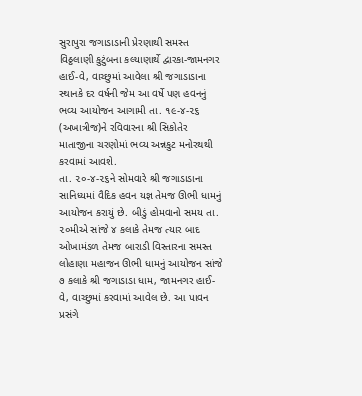સુરાપુરા જગાડાડાની પ્રેરણાથી સમસ્ત વિઠ્ઠલાણી કુટુંબના કલ્યાણાર્થે દ્વારકા-જામનગર હાઈ-વે, વાચ્છુમાં આવેલા શ્રી જગાડાડાના સ્થાનકે દર વર્ષની જેમ આ વર્ષે પણ હવનનું ભવ્ય આયોજન આગામી તા. ૧૯-૪-૨૬ (અખાત્રીજ)ને રવિવારના શ્રી સિકોતેર માતાજીના ચરણોમાં ભવ્ય અન્નકુટ મનોરથથી કરવામાં આવશે.
તા. ૨૦-૪-૨૬ને સોમવારે શ્રી જગાડાડાના સાનિધ્યમાં વૈદિક હવન યજ્ઞ તેમજ ઊભી ધામનું આયોજન કરાયું છે. બીડું હોમવાનો સમય તા. ૨૦મીએ સાંજે ૪ કલાકે તેમજ ત્યાર બાદ ઓખામંડળ તેમજ બારાડી વિસ્તારના સમસ્ત લોહાણા મહાજન ઊભી ધામનું આયોજન સાંજે ૭ કલાકે શ્રી જગાડાડા ધામ, જામનગર હાઈ-વે, વાચ્છુમાં કરવામાં આવેલ છે. આ પાવન પ્રસંગે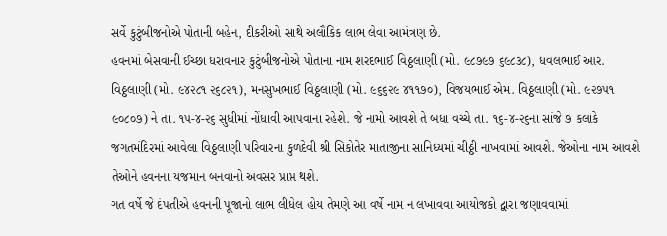સર્વે કુટુંબીજનોએ પોતાની બહેન, દીકરીઓ સાથે અલૌકિક લાભ લેવા આમંત્રણ છે.
હવનમાં બેસવાની ઈચ્છા ધરાવનાર કુટુંબીજનોએ પોતાના નામ શરદભાઈ વિઠ્ઠલાણી (મો. ૯૮૭૯૭ ૬૯૮૩૮), ધવલભાઈ આર. વિઠ્ઠલાણી (મો. ૯૪૨૮૧ ૨૬૮૨૧), મનસુખભાઈ વિઠ્ઠલાણી (મો. ૯૬૬૨૯ ૪૧૧૭૦), વિજયભાઈ એમ. વિઠ્ઠલાણી (મો. ૯૨૭૫૧ ૯૦૮૦૭) ને તા. ૧૫-૪-૨૬ સુધીમાં નોંધાવી આપવાના રહેશે. જે નામો આવશે તે બધા વચ્ચે તા. ૧૬-૪-૨૬ના સાંજે ૭ કલાકે જગતમંદિરમાં આવેલા વિઠ્ઠલાણી પરિવારના કુળદેવી શ્રી સિકોતેર માતાજીના સાનિધ્યમાં ચીઠ્ઠી નાખવામાં આવશે. જેઓના નામ આવશે તેઓને હવનના યજમાન બનવાનો અવસર પ્રાપ્ત થશે.
ગત વર્ષે જે દંપતીએ હવનની પૂજાનો લાભ લીધેલ હોય તેમણે આ વર્ષે નામ ન લખાવવા આયોજકો દ્વારા જણાવવામાં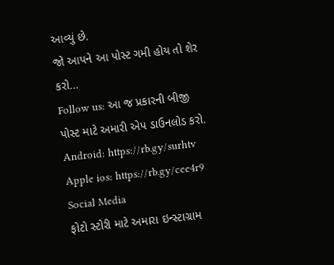આવ્યું છે.
જો આપને આ પોસ્ટ ગમી હોય તો શેર કરો...
Follow us: આ જ પ્રકારની બીજી પોસ્ટ માટે અમારી એપ ડાઉનલોડ કરો.
Android: https://rb.gy/surhtv
Apple ios: https://rb.gy/cee4r9
Social Media
ફોટો સ્ટોરી માટે અમારા ઇન્સ્ટાગ્રામ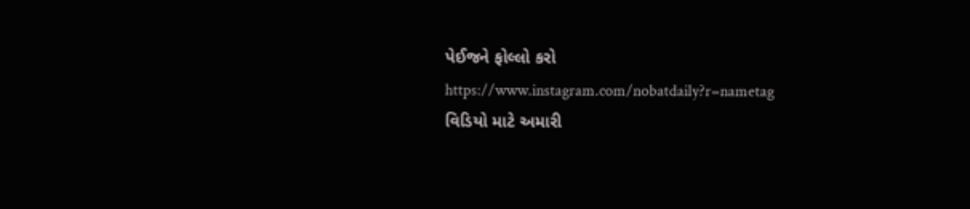પેઈજને ફોલ્લો કરો
https://www.instagram.com/nobatdaily?r=nametag
વિડિયો માટે અમારી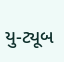યુ-ટ્યૂબ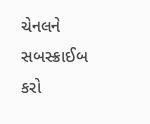ચેનલને સબસ્ક્રાઈબ કરો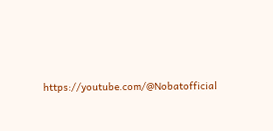https://youtube.com/@Nobatofficial